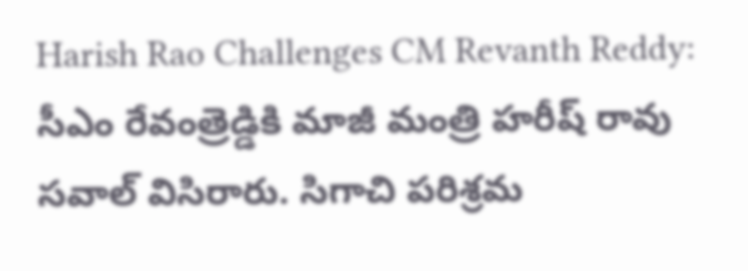Harish Rao Challenges CM Revanth Reddy: సీఎం రేవంత్రెడ్డికి మాజీ మంత్రి హరీష్ రావు సవాల్ విసిరారు. సిగాచి పరిశ్రమ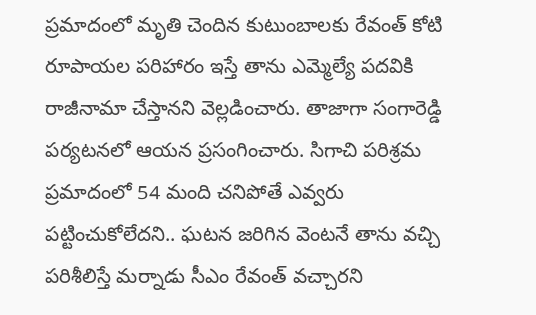ప్రమాదంలో మృతి చెందిన కుటుంబాలకు రేవంత్ కోటి రూపాయల పరిహారం ఇస్తే తాను ఎమ్మెల్యే పదవికి రాజీనామా చేస్తానని వెల్లడించారు. తాజాగా సంగారెడ్డి పర్యటనలో ఆయన ప్రసంగించారు. సిగాచి పరిశ్రమ ప్రమాదంలో 54 మంది చనిపోతే ఎవ్వరు పట్టించుకోలేదని.. ఘటన జరిగిన వెంటనే తాను వచ్చి పరిశీలిస్తే మర్నాడు సీఎం రేవంత్ వచ్చారని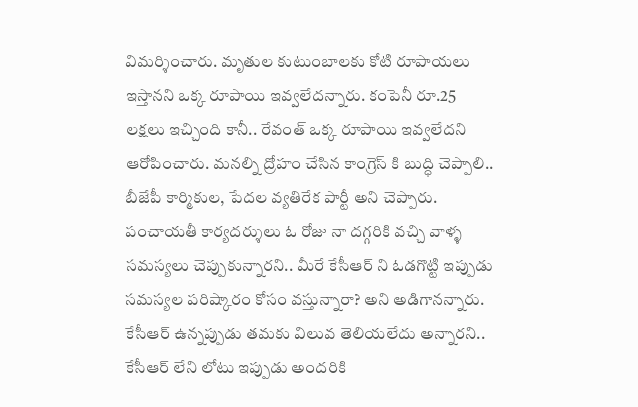విమర్శించారు. మృతుల కుటుంబాలకు కోటి రూపాయలు ఇస్తానని ఒక్క రూపాయి ఇవ్వలేదన్నారు. కంపెనీ రూ.25 లక్షలు ఇచ్చింది కానీ.. రేవంత్ ఒక్క రూపాయి ఇవ్వలేదని ఆరోపించారు. మనల్ని ద్రోహం చేసిన కాంగ్రెస్ కి బుద్ధి చెప్పాలి.. బీజేపీ కార్మికుల, పేదల వ్యతిరేక పార్టీ అని చెప్పారు. పంచాయతీ కార్యదర్శులు ఓ రోజు నా దగ్గరికి వచ్చి వాళ్ళ సమస్యలు చెప్పుకున్నారని.. మీరే కేసీఆర్ ని ఓడగొట్టి ఇప్పుడు సమస్యల పరిష్కారం కోసం వస్తున్నారా? అని అడిగానన్నారు. కేసీఆర్ ఉన్నప్పుడు తమకు విలువ తెలియలేదు అన్నారని.. కేసీఆర్ లేని లోటు ఇప్పుడు అందరికి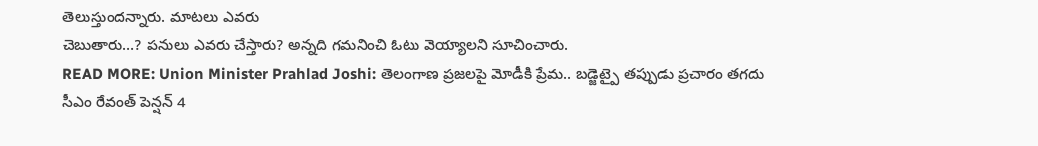తెలుస్తుందన్నారు. మాటలు ఎవరు
చెబుతారు…? పనులు ఎవరు చేస్తారు? అన్నది గమనించి ఓటు వెయ్యాలని సూచించారు.
READ MORE: Union Minister Prahlad Joshi: తెలంగాణ ప్రజలపై మోడీకి ప్రేమ.. బడ్జెట్పై తప్పుడు ప్రచారం తగదు
సీఎం రేవంత్ పెన్షన్ 4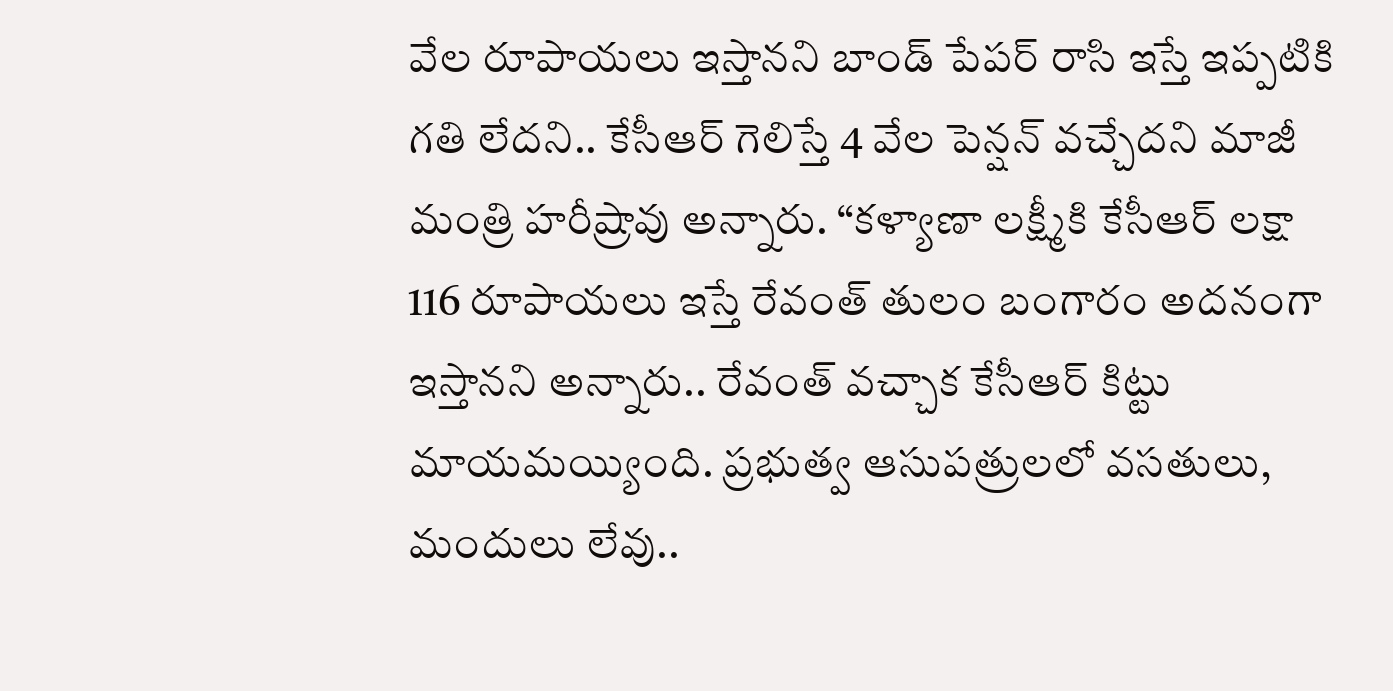వేల రూపాయలు ఇస్తానని బాండ్ పేపర్ రాసి ఇస్తే ఇప్పటికి గతి లేదని.. కేసీఆర్ గెలిస్తే 4 వేల పెన్షన్ వచ్చేదని మాజీ మంత్రి హరీష్రావు అన్నారు. “కళ్యాణా లక్ష్మీకి కేసీఆర్ లక్షా 116 రూపాయలు ఇస్తే రేవంత్ తులం బంగారం అదనంగా ఇస్తానని అన్నారు.. రేవంత్ వచ్చాక కేసీఆర్ కిట్టు మాయమయ్యింది. ప్రభుత్వ ఆసుపత్రులలో వసతులు, మందులు లేవు..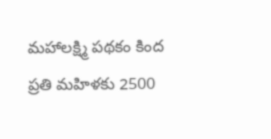మహాలక్ష్మి పథకం కింద ప్రతి మహిళకు 2500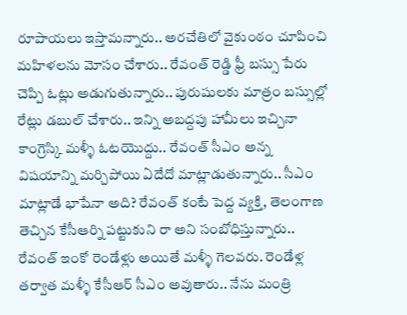రూపాయలు ఇస్తామన్నారు.. అరచేతిలో వైకుంఠం చూపించి మహిళలను మోసం చేశారు.. రేవంత్ రెడ్డి ఫ్రీ బస్సు పేరు చెప్పి ఓట్లు అడుగుతున్నారు.. పురుషులకు మాత్రం బస్సుల్లో రేట్లు డబుల్ చేశారు.. ఇన్ని అబద్దపు హామీలు ఇచ్చినా కాంగ్రెస్కి మళ్ళీ ఓటయొద్దు.. రేవంత్ సీఎం అన్న విషయాన్ని మర్చిపోయి ఏదేదో మాట్లాడుతున్నారు.. సీఎం మాట్లాడే భాషేనా అది? రేవంత్ కంటే పెద్ద వ్యక్తి, తెలంగాణ తెచ్చిన కేసీఆర్ని పట్టుకుని రా అని సంబోధిస్తున్నారు.. రేవంత్ ఇంకో రెండేళ్లు అయితే మళ్ళీ గెలవరు. రెండేళ్ల తర్వాత మళ్ళీ కేసీఆర్ సీఎం అవుతారు.. నేను మంత్రి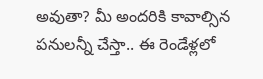అవుతా? మీ అందరికి కావాల్సిన పనులన్నీ చేస్తా.. ఈ రెండేళ్లలో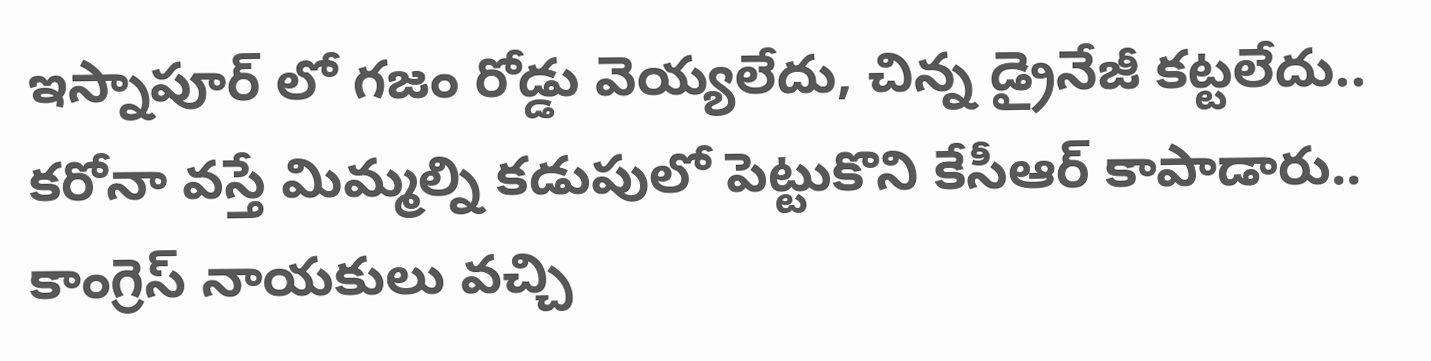ఇస్నాపూర్ లో గజం రోడ్డు వెయ్యలేదు, చిన్న డ్రైనేజీ కట్టలేదు.. కరోనా వస్తే మిమ్మల్ని కడుపులో పెట్టుకొని కేసీఆర్ కాపాడారు.. కాంగ్రెస్ నాయకులు వచ్చి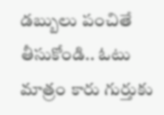డబ్బులు పంచితే తీసుకోండి.. ఓటు మాత్రం కారు గుర్తుకు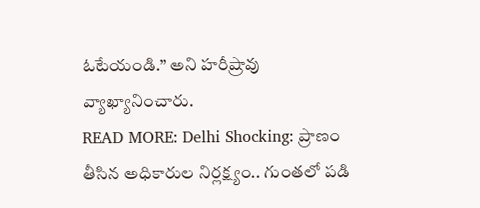ఓటేయండి.” అని హరీష్రావు వ్యాఖ్యానించారు.
READ MORE: Delhi Shocking: ప్రాణం తీసిన అధికారుల నిర్లక్ష్యం.. గుంతలో పడి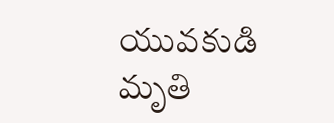యువకుడి మృతి